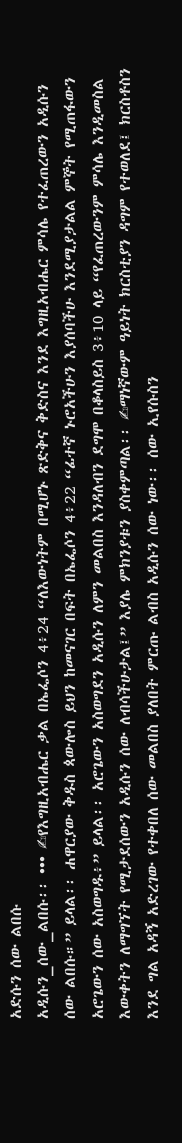አድሱን ሰው ልበሱ
አዲሱን_ሰው_ልበሱ፡፡ ••• ✍የእግዚአብሔር ቃል በኤፌሶን 4፥24 “ለእውነትም በሚሆኑ ጽድቅና ቅድስና እንደ እግዚአብሔር ምሳሌ የተፈጠረውን አዲሱን ሰው ልበሱ።” ይላል፡፡ ሐዋርያው ቅዱስ ጳውሎስ ይህን ከመናገር በፍት በኤፌሶን 4፥22 “ፊተኛ ኑሮአችሁን እያሰባችሁ እንደሚያታልል ምኞት የሚጠፋውን አሮጌውን ሰው አስወግዱ፥” ይላል፡፡ አሮጌውን አስወግደን አዲሱን ለምን መልበስ እንዳለብን ደግሞ በቆላስይስ 3፥10 ላይ “የፈጠረውንም ምሳሌ እንዲመስል እውቀትን ለማግኘት የሚታደሰውን አዲሱን ሰው ለብሳችሁታል፤” እያሌ ምክንያቱን ያስቀምጣል፡፡ ✍ማነኛውም ዓይነት ክርስቲያን ዳግም የተወለደ፤ ክርስቶስን እንደ ግል አዳኝ አድረገው የተቀበለ ሰው መልበስ ያለበት ምርጡ ልብስ አዲሱን ሰው ነው፡፡ ሰው ኢየሱስን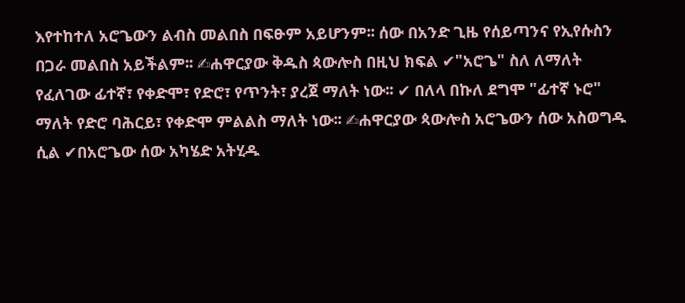እየተከተለ አሮጌውን ልብስ መልበስ በፍፁም አይሆንም፡፡ ሰው በአንድ ጊዜ የሰይጣንና የኢየሱስን በጋራ መልበስ አይችልም፡፡ ✍ሐዋርያው ቅዱስ ጳውሎስ በዚህ ክፍል ✔"አሮጌ" ስለ ለማለት የፈለገው ፊተኛ፣ የቀድሞ፣ የድሮ፣ የጥንት፣ ያረጀ ማለት ነው፡፡ ✔ በለላ በኩለ ደግሞ "ፊተኛ ኑሮ" ማለት የድሮ ባሕርይ፣ የቀድሞ ምልልስ ማለት ነው፡፡ ✍ሐዋርያው ጳውሎስ አሮጌውን ሰው አስወግዱ ሲል ✔በአሮጌው ሰው አካሄድ አትሂዱ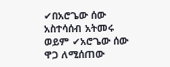✔በአሮጌው ሰው አስተሳሰብ አትመሩ ወይም ✔አሮጌው ሰው ዋጋ ለሚሰጠው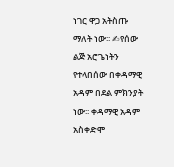ነገር ዋጋ አትስጡ ማለት ነው፡፡ ✍የሰው ልጅ አሮጌነትን የተላበሰው በቀዳማዊ አዳም በደል ምክንያት ነው፡፡ ቀዳማዊ አዳም አስቀድሞ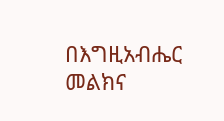በእግዚአብሔር መልክና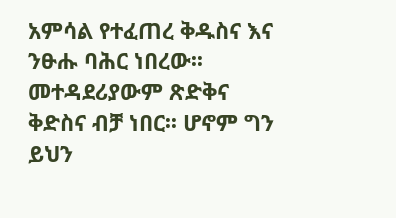አምሳል የተፈጠረ ቅዱስና እና ንፁሑ ባሕር ነበረው፡፡ መተዳደሪያውም ጽድቅና ቅድስና ብቻ ነበር፡፡ ሆኖም ግን ይህን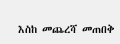እስከ መጨረሻ መጠበቅ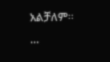አልቻለም፡፡ ...